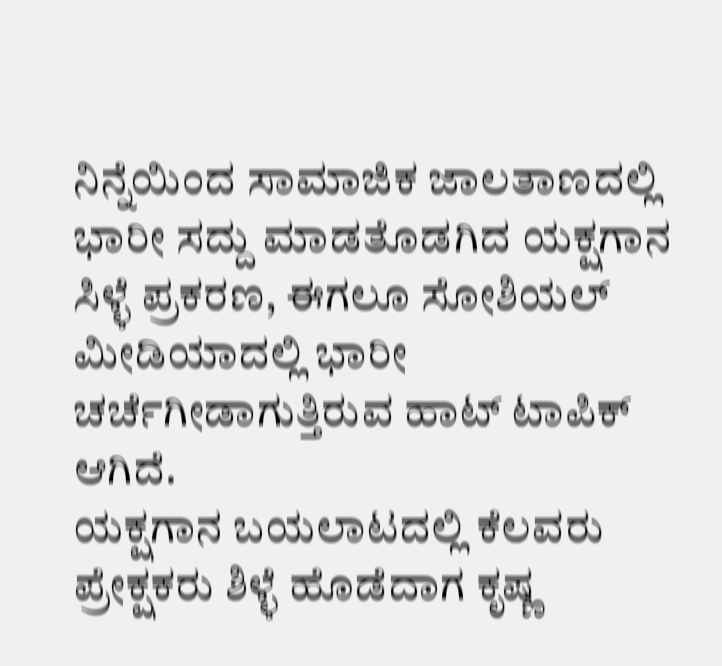ನಿನ್ನೆಯಿಂದ ಸಾಮಾಜಿಕ ಜಾಲತಾಣದಲ್ಲಿ ಭಾರೀ ಸದ್ದು ಮಾಡತೊಡಗಿದ ಯಕ್ಷಗಾನ ಸಿಳ್ಳೆ ಪ್ರಕರಣ, ಈಗಲೂ ಸೋಶಿಯಲ್ ಮೀಡಿಯಾದಲ್ಲಿ ಭಾರೀ ಚರ್ಚೆಗೀಡಾಗುತ್ತಿರುವ ಹಾಟ್ ಟಾಪಿಕ್ ಆಗಿದೆ.
ಯಕ್ಷಗಾನ ಬಯಲಾಟದಲ್ಲಿ ಕೆಲವರು ಪ್ರೇಕ್ಷಕರು ಶಿಳ್ಳೆ ಹೊಡೆದಾಗ ಕೃಷ್ಣ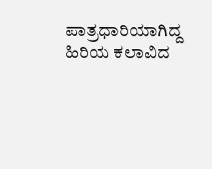ಪಾತ್ರಧಾರಿಯಾಗಿದ್ದ ಹಿರಿಯ ಕಲಾವಿದ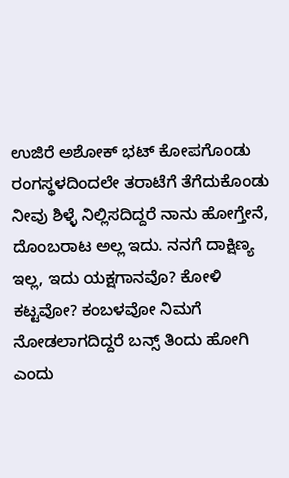ಉಜಿರೆ ಅಶೋಕ್ ಭಟ್ ಕೋಪಗೊಂಡು ರಂಗಸ್ಥಳದಿಂದಲೇ ತರಾಟೆಗೆ ತೆಗೆದುಕೊಂಡು ನೀವು ಶಿಳ್ಳೆ ನಿಲ್ಲಿಸದಿದ್ದರೆ ನಾನು ಹೋಗ್ತೇನೆ, ದೊಂಬರಾಟ ಅಲ್ಲ ಇದು. ನನಗೆ ದಾಕ್ಷಿಣ್ಯ ಇಲ್ಲ, ಇದು ಯಕ್ಷಗಾನವೊ? ಕೋಳಿ ಕಟ್ಟವೋ? ಕಂಬಳವೋ ನಿಮಗೆ ನೋಡಲಾಗದಿದ್ದರೆ ಬನ್ಸ್ ತಿಂದು ಹೋಗಿ ಎಂದು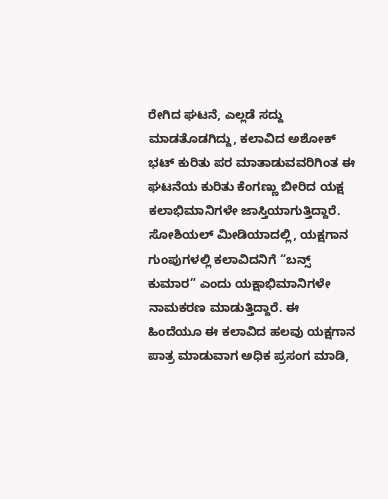ರೇಗಿದ ಘಟನೆ, ಎಲ್ಲಡೆ ಸದ್ದು ಮಾಡತೊಡಗಿದ್ದು, ಕಲಾವಿದ ಅಶೋಕ್ ಭಟ್ ಕುರಿತು ಪರ ಮಾತಾಡುವವರಿಗಿಂತ ಈ ಘಟನೆಯ ಕುರಿತು ಕೆಂಗಣ್ಣು ಬೀರಿದ ಯಕ್ಷ ಕಲಾಭಿಮಾನಿಗಳೇ ಜಾಸ್ತಿಯಾಗುತ್ತಿದ್ದಾರೆ.
ಸೋಶಿಯಲ್ ಮೀಡಿಯಾದಲ್ಲಿ, ಯಕ್ಷಗಾನ ಗುಂಪುಗಳಲ್ಲಿ ಕಲಾವಿದನಿಗೆ “ಬನ್ಸ್ ಕುಮಾರ” ಎಂದು ಯಕ್ಷಾಭಿಮಾನಿಗಳೇ ನಾಮಕರಣ ಮಾಡುತ್ತಿದ್ದಾರೆ. ಈ ಹಿಂದೆಯೂ ಈ ಕಲಾವಿದ ಹಲವು ಯಕ್ಷಗಾನ ಪಾತ್ರ ಮಾಡುವಾಗ ಅಧಿಕ ಪ್ರಸಂಗ ಮಾಡಿ,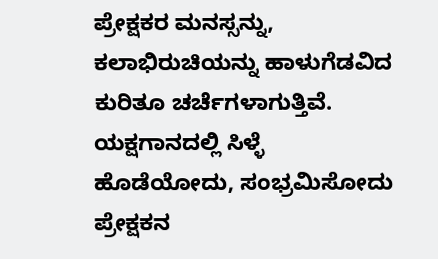ಪ್ರೇಕ್ಷಕರ ಮನಸ್ಸನ್ನು, ಕಲಾಭಿರುಚಿಯನ್ನು ಹಾಳುಗೆಡವಿದ ಕುರಿತೂ ಚರ್ಚೆಗಳಾಗುತ್ತಿವೆ. ಯಕ್ಷಗಾನದಲ್ಲಿ ಸಿಳ್ಳೆ ಹೊಡೆಯೋದು, ಸಂಭ್ರಮಿಸೋದು ಪ್ರೇಕ್ಷಕನ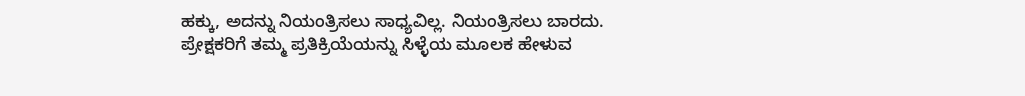ಹಕ್ಕು, ಅದನ್ನು ನಿಯಂತ್ರಿಸಲು ಸಾಧ್ಯವಿಲ್ಲ. ನಿಯಂತ್ರಿಸಲು ಬಾರದು. ಪ್ರೇಕ್ಷಕರಿಗೆ ತಮ್ಮ ಪ್ರತಿಕ್ರಿಯೆಯನ್ನು ಸಿಳ್ಳೆಯ ಮೂಲಕ ಹೇಳುವ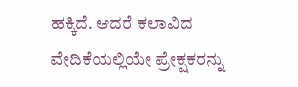ಹಕ್ಕಿದೆ. ಆದರೆ ಕಲಾವಿದ ವೇದಿಕೆಯಲ್ಲಿಯೇ ಪ್ರೇಕ್ಷಕರನ್ನು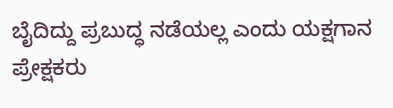ಬೈದಿದ್ದು ಪ್ರಬುದ್ಧ ನಡೆಯಲ್ಲ ಎಂದು ಯಕ್ಷಗಾನ ಪ್ರೇಕ್ಷಕರು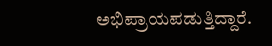ಅಭಿಪ್ರಾಯಪಡುತ್ತಿದ್ದಾರೆ.